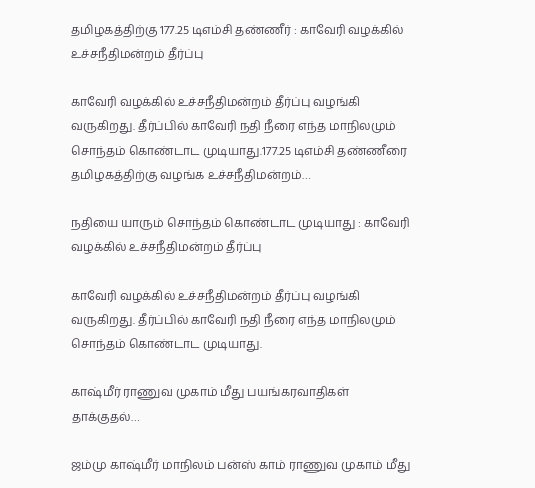தமிழகத்திற்கு 177.25 டிஎம்சி தண்ணீர் : காவேரி வழக்கில் உச்சநீதிமன்றம் தீர்ப்பு

காவேரி வழக்கில் உச்சநீதிமன்றம் தீர்ப்பு வழங்கி வருகிறது. தீர்ப்பில் காவேரி நதி நீரை எந்த மாநிலமும் சொந்தம் கொண்டாட முடியாது.177.25 டிஎம்சி தண்ணீரை தமிழகத்திற்கு வழங்க உச்சநீதிமன்றம்…

நதியை யாரும் சொந்தம் கொண்டாட முடியாது : காவேரி வழக்கில் உச்சநீதிமன்றம் தீர்ப்பு

காவேரி வழக்கில் உச்சநீதிமன்றம் தீர்ப்பு வழங்கி வருகிறது. தீர்ப்பில் காவேரி நதி நீரை எந்த மாநிலமும் சொந்தம் கொண்டாட முடியாது.

காஷ்மீர் ராணுவ முகாம் மீது பயங்கரவாதிகள் தாக்குதல்…

ஜம்மு காஷ்மீர் மாநிலம் பன்ஸ் காம் ராணுவ முகாம் மீது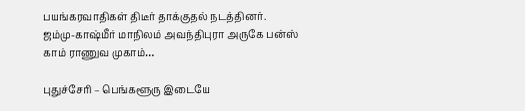பயங்கரவாதிகள் திடீர் தாக்குதல் நடத்தினர். ஜம்மு-காஷ்மீர் மாநிலம் அவந்திபுரா அருகே பன்ஸ் காம் ராணுவ முகாம்…

புதுச்சேரி – பெங்களூரு இடையே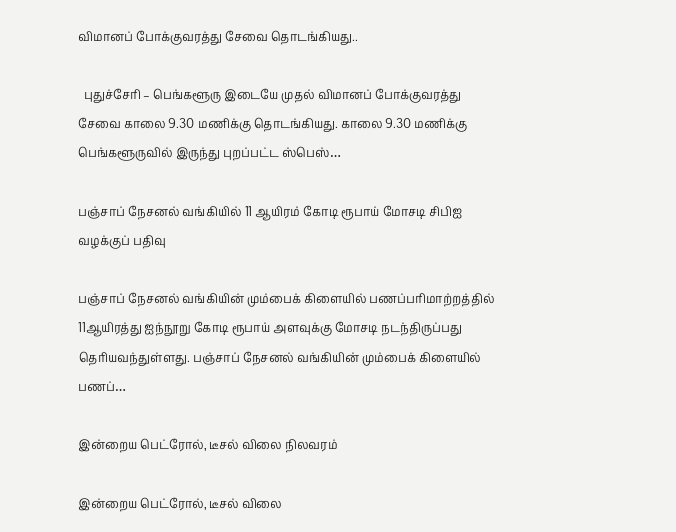விமானப் போக்குவரத்து சேவை தொடங்கியது..

  புதுச்சேரி – பெங்களூரு இடையே முதல் விமானப் போக்குவரத்து சேவை காலை 9.30 மணிக்கு தொடங்கியது. காலை 9.30 மணிக்கு பெங்களூருவில் இருந்து புறப்பட்ட ஸ்பெஸ்…

பஞ்சாப் நேசனல் வங்கியில் 11 ஆயிரம் கோடி ரூபாய் மோசடி சிபிஐ வழக்குப் பதிவு

பஞ்சாப் நேசனல் வங்கியின் மும்பைக் கிளையில் பணப்பரிமாற்றத்தில் 11ஆயிரத்து ஐந்நூறு கோடி ரூபாய் அளவுக்கு மோசடி நடந்திருப்பது தெரியவந்துள்ளது. பஞ்சாப் நேசனல் வங்கியின் மும்பைக் கிளையில் பணப்…

இன்றைய பெட்ரோல், டீசல் விலை நிலவரம்

இன்றைய பெட்ரோல், டீசல் விலை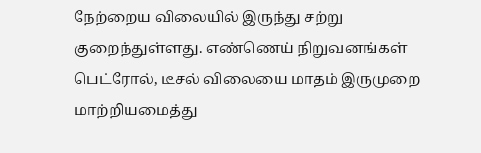நேற்றைய விலையில் இருந்து சற்று குறைந்துள்ளது. எண்ணெய் நிறுவனங்கள் பெட்ரோல், டீசல் விலையை மாதம் இருமுறை மாற்றியமைத்து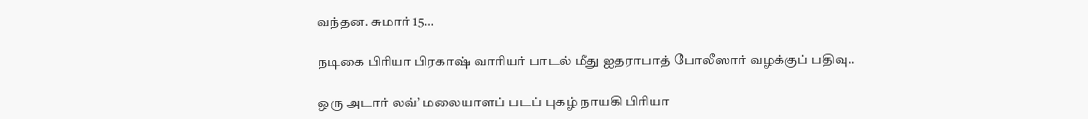வந்தன. சுமார் 15…

நடிகை பிரியா பிரகாஷ் வாரியர் பாடல் மீது ஐதராபாத் போலீஸார் வழக்குப் பதிவு..

ஒரு அடார் லவ்’ மலையாளப் படப் புகழ் நாயகி பிரியா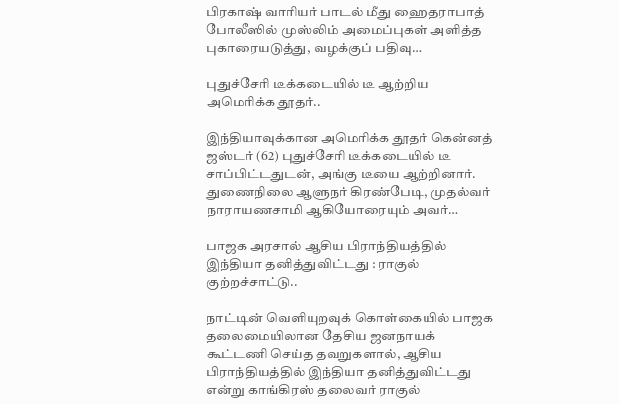பிரகாஷ் வாரியர் பாடல் மீது ஹைதராபாத் போலீஸில் முஸ்லிம் அமைப்புகள் அளித்த புகாரையடுத்து, வழக்குப் பதிவு…

புதுச்சேரி டீக்கடையில் டீ ஆற்றிய அமெரிக்க தூதர்..

இந்தியாவுக்கான அமெரிக்க தூதர் கென்னத் ஜஸ்டர் (62) புதுச்சேரி டீக்கடையில் டீ சாப்பிட்டதுடன், அங்கு டீயை ஆற்றினார். துணைநிலை ஆளுநர் கிரண்பேடி, முதல்வர் நாராயணசாமி ஆகியோரையும் அவர்…

பாஜக அரசால் ஆசிய பிராந்தியத்தில் இந்தியா தனித்துவிட்டது : ராகுல் குற்றச்சாட்டு..

நாட்டின் வெளியுறவுக் கொள்கையில் பாஜக தலைமையிலான தேசிய ஜனநாயக் கூட்டணி செய்த தவறுகளால், ஆசிய பிராந்தியத்தில் இந்தியா தனித்துவிட்டது என்று காங்கிரஸ் தலைவர் ராகுல்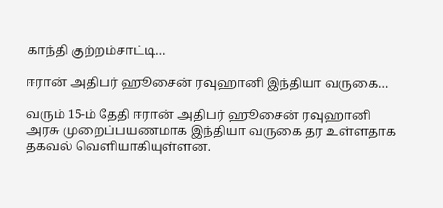காந்தி குற்றம்சாட்டி…

ஈரான் அதிபர் ஹூசைன் ரவுஹானி இந்தியா வருகை…

வரும் 15-ம் தேதி ஈரான் அதிபர் ஹூசைன் ரவுஹானி அரசு முறைப்பயணமாக இந்தியா வருகை தர உள்ளதாக தகவல் வெளியாகியுள்ளன.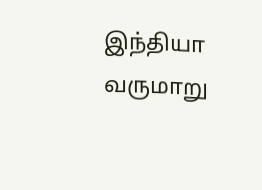இந்தியா வருமாறு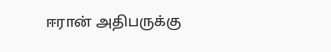ஈரான் அதிபருக்கு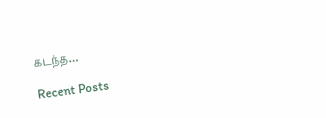கடந்த…

Recent Posts